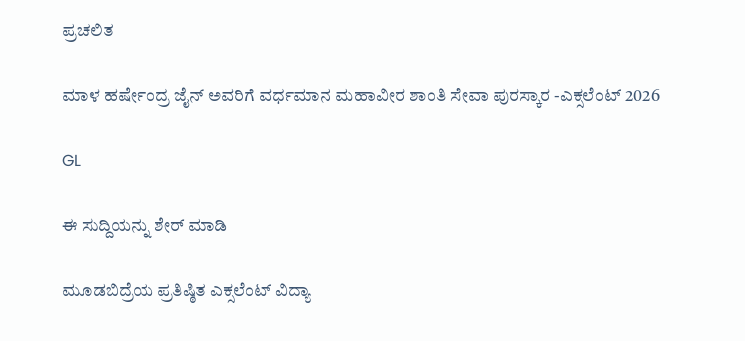ಪ್ರಚಲಿತ

ಮಾಳ ಹರ್ಷೇಂದ್ರ ಜೈನ್ ಅವರಿಗೆ ವರ್ಧಮಾನ ಮಹಾವೀರ ಶಾಂತಿ ಸೇವಾ ಪುರಸ್ಕಾರ -ಎಕ್ಸಲೆಂಟ್ 2026

GL

ಈ ಸುದ್ದಿಯನ್ನು ಶೇರ್ ಮಾಡಿ

ಮೂಡಬಿದ್ರೆಯ ಪ್ರತಿಷ್ಠಿತ ಎಕ್ಸಲೆಂಟ್ ವಿದ್ಯಾ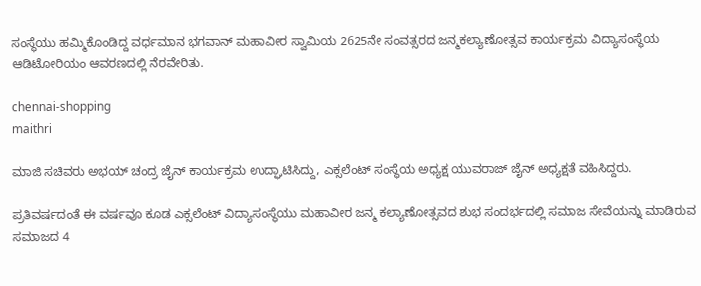ಸಂಸ್ಥೆಯು ಹಮ್ಮಿಕೊಂಡಿದ್ದ ವರ್ಧಮಾನ ಭಗವಾನ್ ಮಹಾವೀರ ಸ್ವಾಮಿಯ 2625ನೇ ಸಂವತ್ಸರದ ಜನ್ಮಕಲ್ಯಾಣೋತ್ಸವ ಕಾರ್ಯಕ್ರಮ ವಿದ್ಯಾಸಂಸ್ಥೆಯ ಆಡಿಟೋರಿಯಂ ಆವರಣದಲ್ಲಿ ನೆರವೇರಿತು.

chennai-shopping
maithri

ಮಾಜಿ ಸಚಿವರು ಅಭಯ್ ಚಂದ್ರ ಜೈನ್ ಕಾರ್ಯಕ್ರಮ ಉದ್ಘಾಟಿಸಿದ್ದು, ಎಕ್ಸಲೆಂಟ್ ಸಂಸ್ಥೆಯ ಅಧ್ಯಕ್ಷ ಯುವರಾಜ್ ಜೈನ್ ಅಧ್ಯಕ್ಷತೆ ವಹಿಸಿದ್ದರು.

ಪ್ರತಿವರ್ಷದಂತೆ ಈ ವರ್ಷವೂ ಕೂಡ ಎಕ್ಸಲೆಂಟ್ ವಿದ್ಯಾಸಂಸ್ಥೆಯು ಮಹಾವೀರ ಜನ್ಮ ಕಲ್ಯಾಣೋತ್ಸವದ ಶುಭ ಸಂದರ್ಭದಲ್ಲಿ ಸಮಾಜ ಸೇವೆಯನ್ನು ಮಾಡಿರುವ ಸಮಾಜದ 4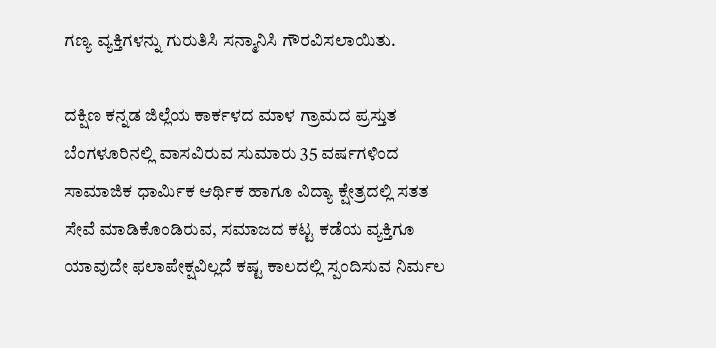ಗಣ್ಯ ವ್ಯಕ್ತಿಗಳನ್ನು ಗುರುತಿಸಿ ಸನ್ಮಾನಿಸಿ ಗೌರವಿಸಲಾಯಿತು.

ದಕ್ಷಿಣ ಕನ್ನಡ ಜಿಲ್ಲೆಯ ಕಾರ್ಕಳದ ಮಾಳ ಗ್ರಾಮದ ಪ್ರಸ್ತುತ ಬೆಂಗಳೂರಿನಲ್ಲಿ ವಾಸವಿರುವ ಸುಮಾರು 35 ವರ್ಷಗಳಿಂದ ಸಾಮಾಜಿಕ ಧಾರ್ಮಿಕ ಆರ್ಥಿಕ ಹಾಗೂ ವಿದ್ಯಾ ಕ್ಷೇತ್ರದಲ್ಲಿ ಸತತ ಸೇವೆ ಮಾಡಿಕೊಂಡಿರುವ, ಸಮಾಜದ ಕಟ್ಟ ಕಡೆಯ ವ್ಯಕ್ತಿಗೂ ಯಾವುದೇ ಫಲಾಪೇಕ್ಷವಿಲ್ಲದೆ ಕಷ್ಟ ಕಾಲದಲ್ಲಿ ಸ್ಪಂದಿಸುವ ನಿರ್ಮಲ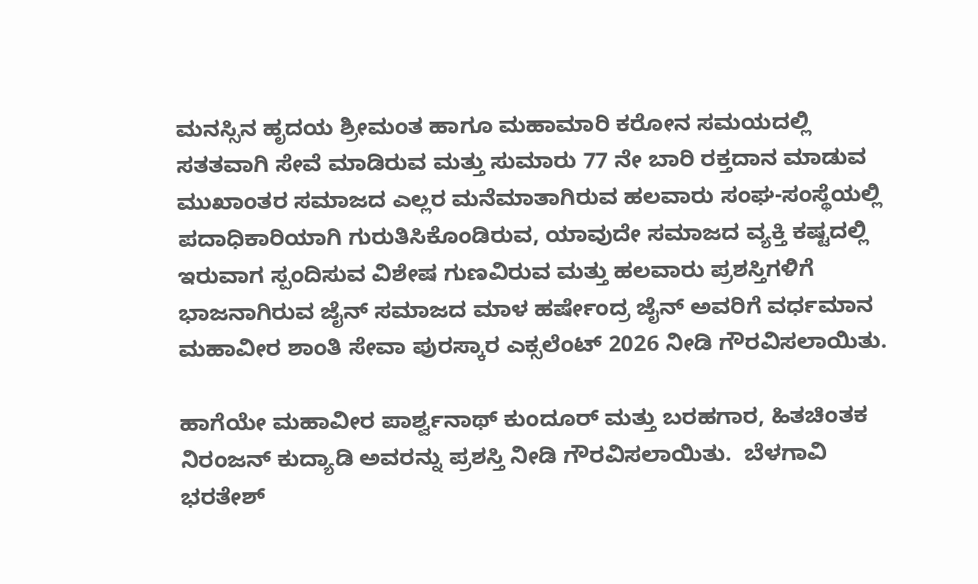ಮನಸ್ಸಿನ ಹೃದಯ ಶ್ರೀಮಂತ ಹಾಗೂ ಮಹಾಮಾರಿ ಕರೋನ ಸಮಯದಲ್ಲಿ ಸತತವಾಗಿ ಸೇವೆ ಮಾಡಿರುವ ಮತ್ತು ಸುಮಾರು 77 ನೇ ಬಾರಿ ರಕ್ತದಾನ ಮಾಡುವ ಮುಖಾಂತರ ಸಮಾಜದ ಎಲ್ಲರ ಮನೆಮಾತಾಗಿರುವ ಹಲವಾರು ಸಂಘ-ಸಂಸ್ಥೆಯಲ್ಲಿ ಪದಾಧಿಕಾರಿಯಾಗಿ ಗುರುತಿಸಿಕೊಂಡಿರುವ, ಯಾವುದೇ ಸಮಾಜದ ವ್ಯಕ್ತಿ ಕಷ್ಟದಲ್ಲಿ ಇರುವಾಗ ಸ್ಪಂದಿಸುವ ವಿಶೇಷ ಗುಣವಿರುವ ಮತ್ತು ಹಲವಾರು ಪ್ರಶಸ್ತಿಗಳಿಗೆ ಭಾಜನಾಗಿರುವ ಜೈನ್ ಸಮಾಜದ ಮಾಳ ಹರ್ಷೇಂದ್ರ ಜೈನ್ ಅವರಿಗೆ ವರ್ಧಮಾನ ಮಹಾವೀರ ಶಾಂತಿ ಸೇವಾ ಪುರಸ್ಕಾರ ಎಕ್ಸಲೆಂಟ್ 2026 ನೀಡಿ ಗೌರವಿಸಲಾಯಿತು.

ಹಾಗೆಯೇ ಮಹಾವೀರ ಪಾರ್ಶ್ವನಾಥ್ ಕುಂದೂರ್ ಮತ್ತು ಬರಹಗಾರ, ಹಿತಚಿಂತಕ ನಿರಂಜನ್ ಕುದ್ಯಾಡಿ ಅವರನ್ನು ಪ್ರಶಸ್ತಿ ನೀಡಿ ಗೌರವಿಸಲಾಯಿತು.  ಬೆಳಗಾವಿ ಭರತೇಶ್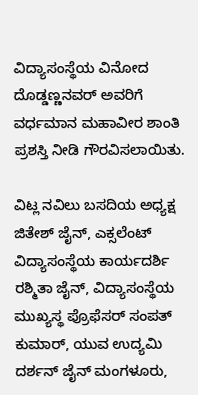ವಿದ್ಯಾಸಂಸ್ಥೆಯ ವಿನೋದ ದೊಡ್ಡಣ್ಣನವರ್ ಅವರಿಗೆ ವರ್ಧಮಾನ ಮಹಾವೀರ ಶಾಂತಿ ಪ್ರಶಸ್ತಿ ನೀಡಿ ಗೌರವಿಸಲಾಯಿತು.

ವಿಟ್ಲ ನವಿಲು ಬಸದಿಯ ಅಧ್ಯಕ್ಷ ಜಿತೇಶ್ ಜೈನ್, ಎಕ್ಸಲೆಂಟ್ ವಿದ್ಯಾಸಂಸ್ಥೆಯ ಕಾರ್ಯದರ್ಶಿ ರಶ್ಮಿತಾ ಜೈನ್, ವಿದ್ಯಾಸಂಸ್ಥೆಯ ಮುಖ್ಯಸ್ಥ ಪ್ರೊಫೆಸರ್ ಸಂಪತ್ ಕುಮಾರ್, ಯುವ ಉದ್ಯಮಿ ದರ್ಶನ್ ಜೈನ್ ಮಂಗಳೂರು,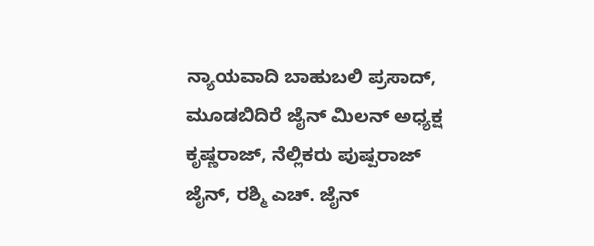ನ್ಯಾಯವಾದಿ ಬಾಹುಬಲಿ ಪ್ರಸಾದ್, ಮೂಡಬಿದಿರೆ ಜೈನ್ ಮಿಲನ್ ಅಧ್ಯಕ್ಷ ಕೃಷ್ಣರಾಜ್, ನೆಲ್ಲಿಕರು ಪುಷ್ಪರಾಜ್ ಜೈನ್, ರಶ್ಮಿ ಎಚ್. ಜೈನ್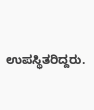ಉಪಸ್ಥಿತರಿದ್ದರು.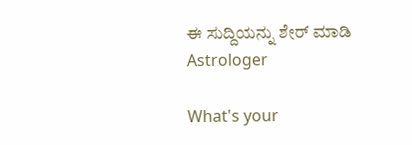ಈ ಸುದ್ದಿಯನ್ನು ಶೇರ್ ಮಾಡಿ
Astrologer

What's your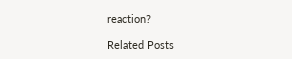reaction?

Related Posts